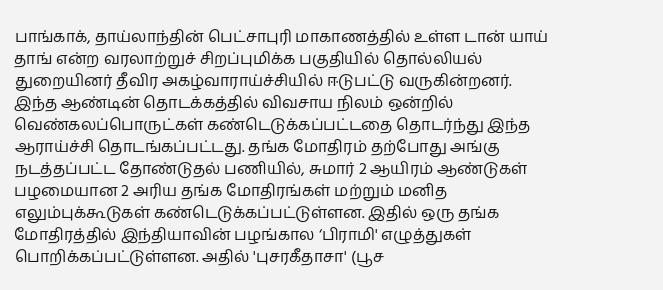பாங்காக், தாய்லாந்தின் பெட்சாபுரி மாகாணத்தில் உள்ள டான் யாய் தாங் என்ற வரலாற்றுச் சிறப்புமிக்க பகுதியில் தொல்லியல் துறையினர் தீவிர அகழ்வாராய்ச்சியில் ஈடுபட்டு வருகின்றனர். இந்த ஆண்டின் தொடக்கத்தில் விவசாய நிலம் ஒன்றில் வெண்கலப்பொருட்கள் கண்டெடுக்கப்பட்டதை தொடர்ந்து இந்த ஆராய்ச்சி தொடங்கப்பட்டது. தங்க மோதிரம் தற்போது அங்கு நடத்தப்பட்ட தோண்டுதல் பணியில், சுமார் 2 ஆயிரம் ஆண்டுகள் பழமையான 2 அரிய தங்க மோதிரங்கள் மற்றும் மனித எலும்புக்கூடுகள் கண்டெடுக்கப்பட்டுள்ளன. இதில் ஒரு தங்க மோதிரத்தில் இந்தியாவின் பழங்கால ‘பிராமி' எழுத்துகள் பொறிக்கப்பட்டுள்ளன. அதில் 'புசரகீதாசா' (பூச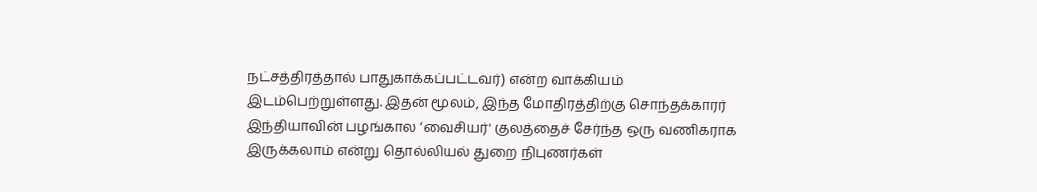நட்சத்திரத்தால் பாதுகாக்கப்பட்டவர்) என்ற வாக்கியம் இடம்பெற்றுள்ளது. இதன் மூலம், இந்த மோதிரத்திற்கு சொந்தக்காரர் இந்தியாவின் பழங்கால ‘வைசியர்' குலத்தைச் சேர்ந்த ஒரு வணிகராக இருக்கலாம் என்று தொல்லியல் துறை நிபுணர்கள்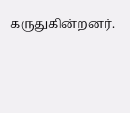கருதுகின்றனர்.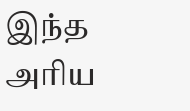இந்த அரிய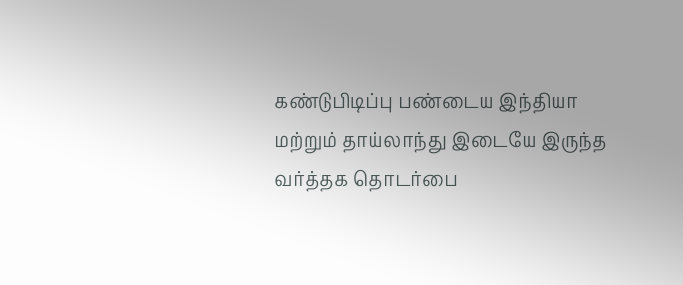கண்டுபிடிப்பு பண்டைய இந்தியா மற்றும் தாய்லாந்து இடையே இருந்த வர்த்தக தொடர்பை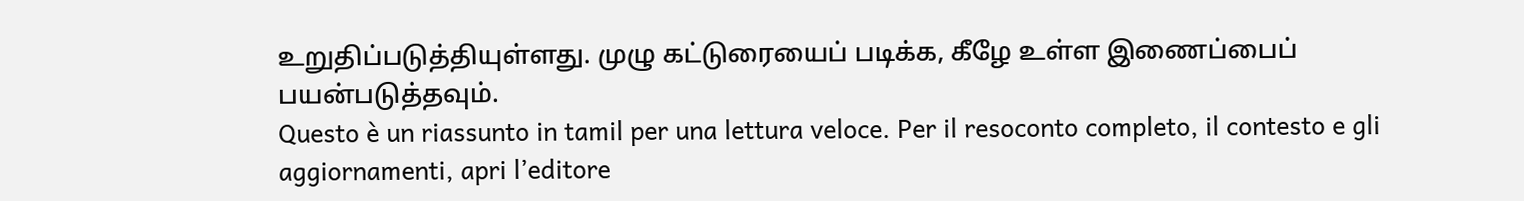உறுதிப்படுத்தியுள்ளது. முழு கட்டுரையைப் படிக்க, கீழே உள்ள இணைப்பைப் பயன்படுத்தவும்.
Questo è un riassunto in tamil per una lettura veloce. Per il resoconto completo, il contesto e gli aggiornamenti, apri l’editore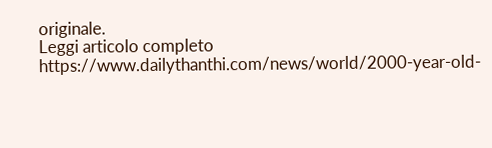originale.
Leggi articolo completo
https://www.dailythanthi.com/news/world/2000-year-old-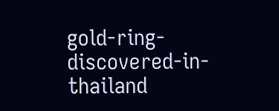gold-ring-discovered-in-thailand